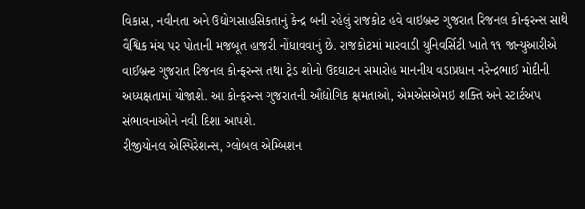વિકાસ, નવીનતા અને ઉદ્યોગસાહસિકતાનું કેન્દ્ર બની રહેલું રાજકોટ હવે વાઇબ્રન્ટ ગુજરાત રિજનલ કોન્ફરન્સ સાથે વૈશ્વિક મંચ પર પોતાની મજબૂત હાજરી નોંધાવવાનું છે. રાજકોટમાં મારવાડી યુનિવર્સિટી ખાતે ૧૧ જાન્યુઆરીએ વાઈબ્રન્ટ ગુજરાત રિજનલ કોન્ફરન્સ તથા ટ્રેડ શોનો ઉદઘાટન સમારોહ માનનીય વડાપ્રધાન નરેન્દ્રભાઈ મોદીની અધ્યક્ષતામાં યોજાશે. આ કોન્ફરન્સ ગુજરાતની ઔદ્યોગિક ક્ષમતાઓ, એમએસએમઇ શક્તિ અને સ્ટાર્ટઅપ સંભાવનાઓને નવી દિશા આપશે.
રીજીયોનલ એસ્પિરેશન્સ, ગ્લોબલ એમ્બિશન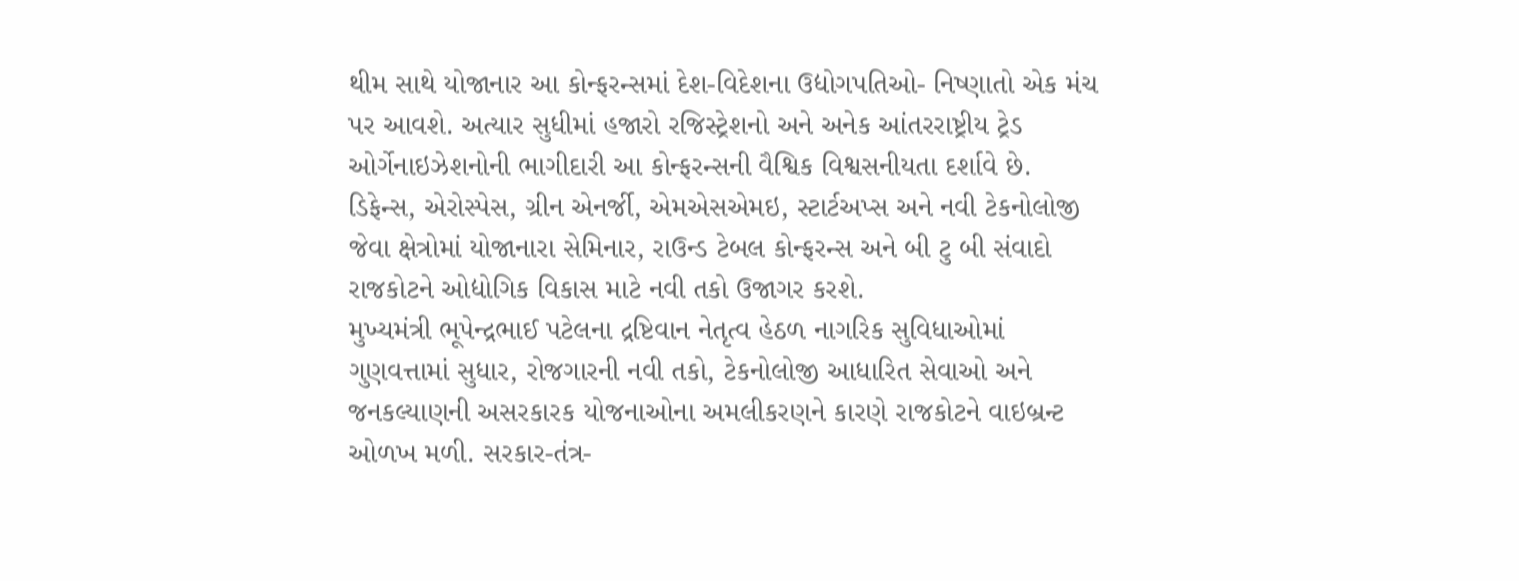થીમ સાથે યોજાનાર આ કોન્ફરન્સમાં દેશ-વિદેશના ઉદ્યોગપતિઓ- નિષ્ણાતો એક મંચ પર આવશે. અત્યાર સુધીમાં હજારો રજિસ્ટ્રેશનો અને અનેક આંતરરાષ્ટ્રીય ટ્રેડ ઓર્ગેનાઇઝેશનોની ભાગીદારી આ કોન્ફરન્સની વૈશ્વિક વિશ્વસનીયતા દર્શાવે છે. ડિફેન્સ, એરોસ્પેસ, ગ્રીન એનર્જી, એમએસએમઇ, સ્ટાર્ટઅપ્સ અને નવી ટેકનોલોજી જેવા ક્ષેત્રોમાં યોજાનારા સેમિનાર, રાઉન્ડ ટેબલ કોન્ફરન્સ અને બી ટુ બી સંવાદો રાજકોટને ઓદ્યોગિક વિકાસ માટે નવી તકો ઉજાગર કરશે.
મુખ્યમંત્રી ભૂપેન્દ્રભાઈ પટેલના દ્રષ્ટિવાન નેતૃત્વ હેઠળ નાગરિક સુવિધાઓમાં ગુણવત્તામાં સુધાર, રોજગારની નવી તકો, ટેકનોલોજી આધારિત સેવાઓ અને જનકલ્યાણની અસરકારક યોજનાઓના અમલીકરણને કારણે રાજકોટને વાઇબ્રન્ટ ઓળખ મળી. સરકાર-તંત્ર-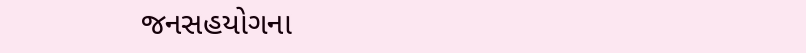જનસહયોગના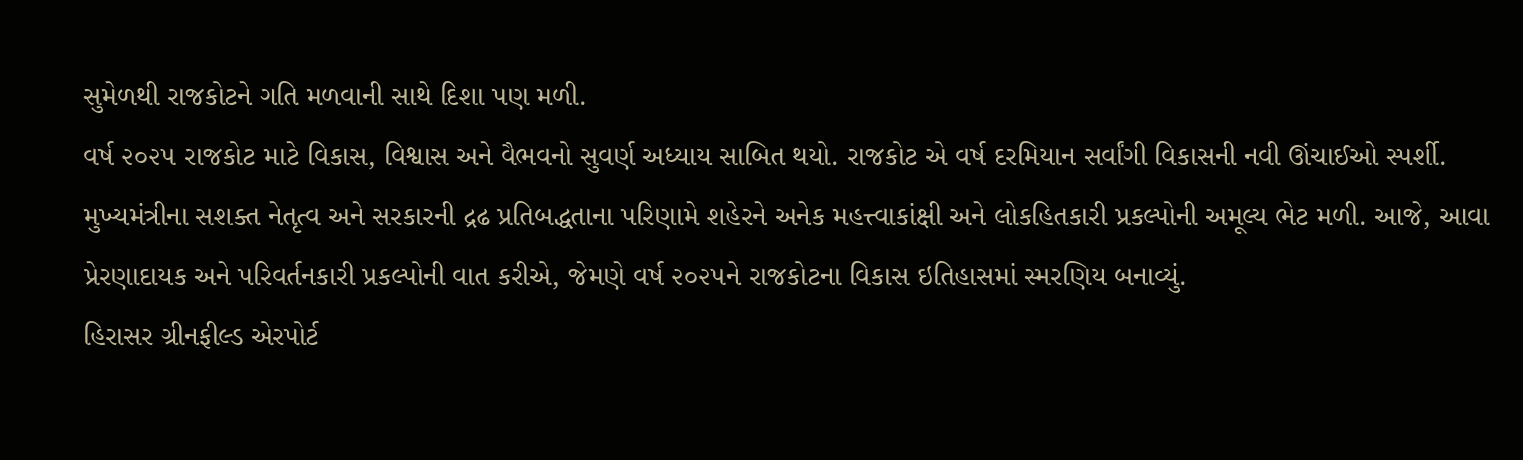સુમેળથી રાજકોટને ગતિ મળવાની સાથે દિશા પણ મળી.
વર્ષ ૨૦૨૫ રાજકોટ માટે વિકાસ, વિશ્વાસ અને વૈભવનો સુવર્ણ અધ્યાય સાબિત થયો. રાજકોટ એ વર્ષ દરમિયાન સર્વાંગી વિકાસની નવી ઊંચાઈઓ સ્પર્શી. મુખ્યમંત્રીના સશક્ત નેતૃત્વ અને સરકારની દ્રઢ પ્રતિબદ્ધતાના પરિણામે શહેરને અનેક મહત્ત્વાકાંક્ષી અને લોકહિતકારી પ્રકલ્પોની અમૂલ્ય ભેટ મળી. આજે, આવા પ્રેરણાદાયક અને પરિવર્તનકારી પ્રકલ્પોની વાત કરીએ, જેમણે વર્ષ ૨૦૨૫ને રાજકોટના વિકાસ ઇતિહાસમાં સ્મરણિય બનાવ્યું.
હિરાસર ગ્રીનફીલ્ડ એરપોર્ટ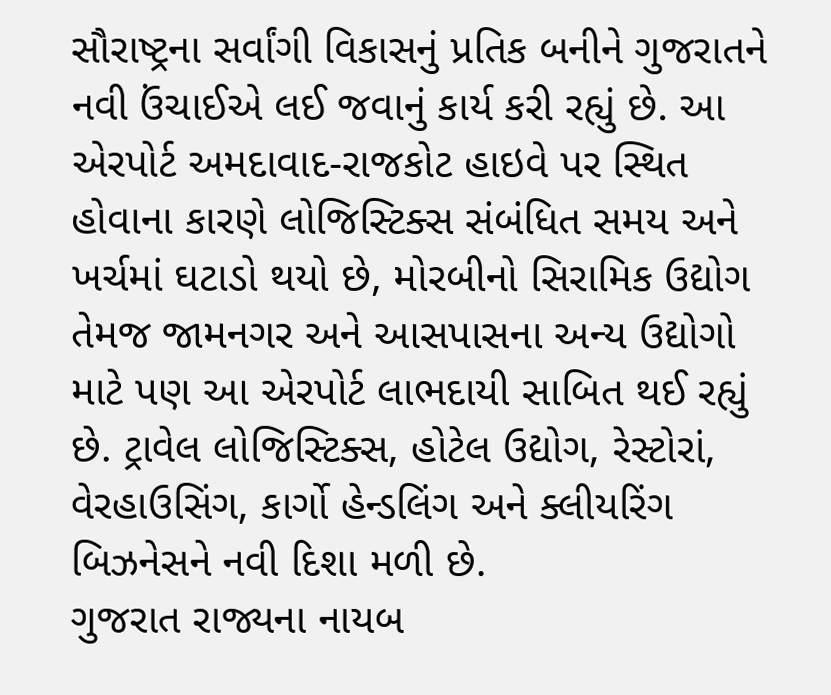સૌરાષ્ટ્રના સર્વાંગી વિકાસનું પ્રતિક બનીને ગુજરાતને નવી ઉંચાઈએ લઈ જવાનું કાર્ય કરી રહ્યું છે. આ એરપોર્ટ અમદાવાદ-રાજકોટ હાઇવે પર સ્થિત હોવાના કારણે લોજિસ્ટિક્સ સંબંધિત સમય અને ખર્ચમાં ઘટાડો થયો છે, મોરબીનો સિરામિક ઉદ્યોગ તેમજ જામનગર અને આસપાસના અન્ય ઉદ્યોગો માટે પણ આ એરપોર્ટ લાભદાયી સાબિત થઈ રહ્યું છે. ટ્રાવેલ લોજિસ્ટિક્સ, હોટેલ ઉદ્યોગ, રેસ્ટોરાં, વેરહાઉસિંગ, કાર્ગો હેન્ડલિંગ અને ક્લીયરિંગ બિઝનેસને નવી દિશા મળી છે.
ગુજરાત રાજ્યના નાયબ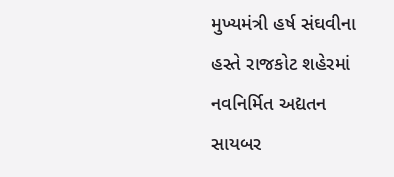મુખ્યમંત્રી હર્ષ સંઘવીના હસ્તે રાજકોટ શહેરમાં નવનિર્મિત અદ્યતન સાયબર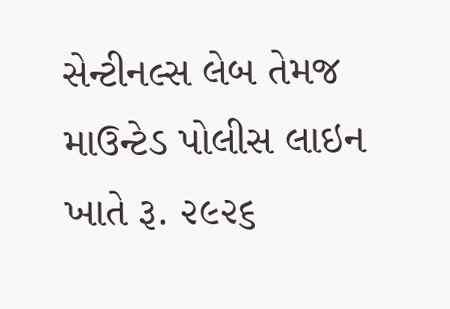સેન્ટીનલ્સ લેબ તેમજ માઉન્ટેડ પોલીસ લાઇન ખાતે રૂ. ૨૯૨૬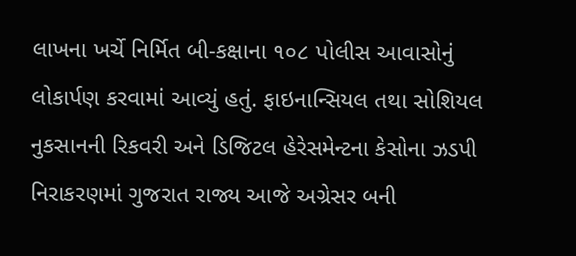લાખના ખર્ચે નિર્મિત બી-કક્ષાના ૧૦૮ પોલીસ આવાસોનું લોકાર્પણ કરવામાં આવ્યું હતું. ફાઇનાન્સિયલ તથા સોશિયલ નુકસાનની રિકવરી અને ડિજિટલ હેરેસમેન્ટના કેસોના ઝડપી નિરાકરણમાં ગુજરાત રાજ્ય આજે અગ્રેસર બની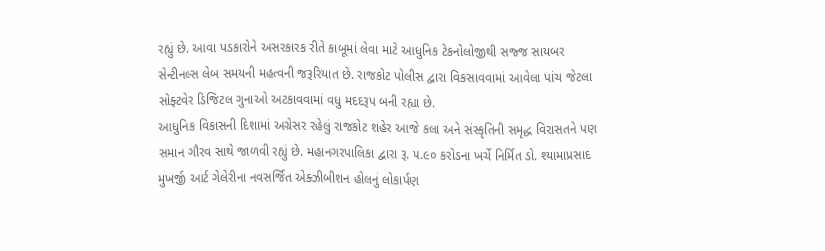રહ્યું છે. આવા પડકારોને અસરકારક રીતે કાબૂમાં લેવા માટે આધુનિક ટેકનોલોજીથી સજ્જ સાયબર સેન્ટીનલ્સ લેબ સમયની મહત્વની જરૂરિયાત છે. રાજકોટ પોલીસ દ્વારા વિકસાવવામાં આવેલા પાંચ જેટલા સોફ્ટવેર ડિજિટલ ગુનાઓ અટકાવવામાં વધુ મદદરૂપ બની રહ્યા છે.
આધુનિક વિકાસની દિશામાં અગ્રેસર રહેલું રાજકોટ શહેર આજે કલા અને સંસ્કૃતિની સમૃદ્ધ વિરાસતને પણ સમાન ગૌરવ સાથે જાળવી રહ્યું છે. મહાનગરપાલિકા દ્વારા રૂ. ૫.૯૦ કરોડના ખર્ચે નિર્મિત ડો. શ્યામાપ્રસાદ મુખર્જી આર્ટ ગેલેરીના નવસર્જિત એક્ઝીબીશન હોલનું લોકાર્પણ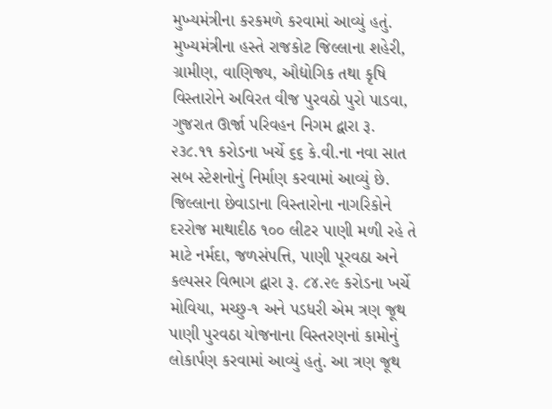મુખ્યમંત્રીના કરકમળે કરવામાં આવ્યું હતું.
મુખ્યમંત્રીના હસ્તે રાજકોટ જિલ્લાના શહેરી, ગ્રામીણ, વાણિજ્ય, ઔદ્યોગિક તથા કૃષિ વિસ્તારોને અવિરત વીજ પુરવઠો પુરો પાડવા, ગુજરાત ઊર્જા પરિવહન નિગમ દ્વારા રૂ. ૨૩૮.૧૧ કરોડના ખર્ચે ૬૬ કે.વી.ના નવા સાત સબ સ્ટેશનોનું નિર્માણ કરવામાં આવ્યું છે. જિલ્લાના છેવાડાના વિસ્તારોના નાગરિકોને દરરોજ માથાદીઠ ૧૦૦ લીટર પાણી મળી રહે તે માટે નર્મદા, જળસંપત્તિ, પાણી પૂરવઠા અને કલ્પસર વિભાગ દ્વારા રૂ. ૮૪.૨૯ કરોડના ખર્ચે મોવિયા, મચ્છુ-૧ અને પડધરી એમ ત્રણ જૂથ પાણી પુરવઠા યોજનાના વિસ્તરણનાં કામોનું લોકાર્પણ કરવામાં આવ્યું હતું. આ ત્રણ જૂથ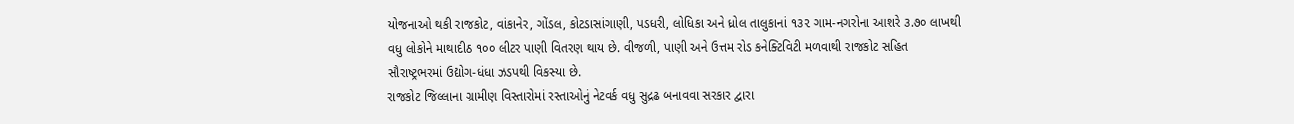યોજનાઓ થકી રાજકોટ, વાંકાનેર, ગોંડલ, કોટડાસાંગાણી, પડધરી, લોધિકા અને ધ્રોલ તાલુકાનાં ૧૩૨ ગામ-નગરોના આશરે ૩.૭૦ લાખથી વધુ લોકોને માથાદીઠ ૧૦૦ લીટર પાણી વિતરણ થાય છે. વીજળી, પાણી અને ઉત્તમ રોડ કનેક્ટિવિટી મળવાથી રાજકોટ સહિત સૌરાષ્ટ્રભરમાં ઉદ્યોગ-ધંધા ઝડપથી વિકસ્યા છે.
રાજકોટ જિલ્લાના ગ્રામીણ વિસ્તારોમાં રસ્તાઓનું નેટવર્ક વધુ સુદ્રઢ બનાવવા સરકાર દ્વારા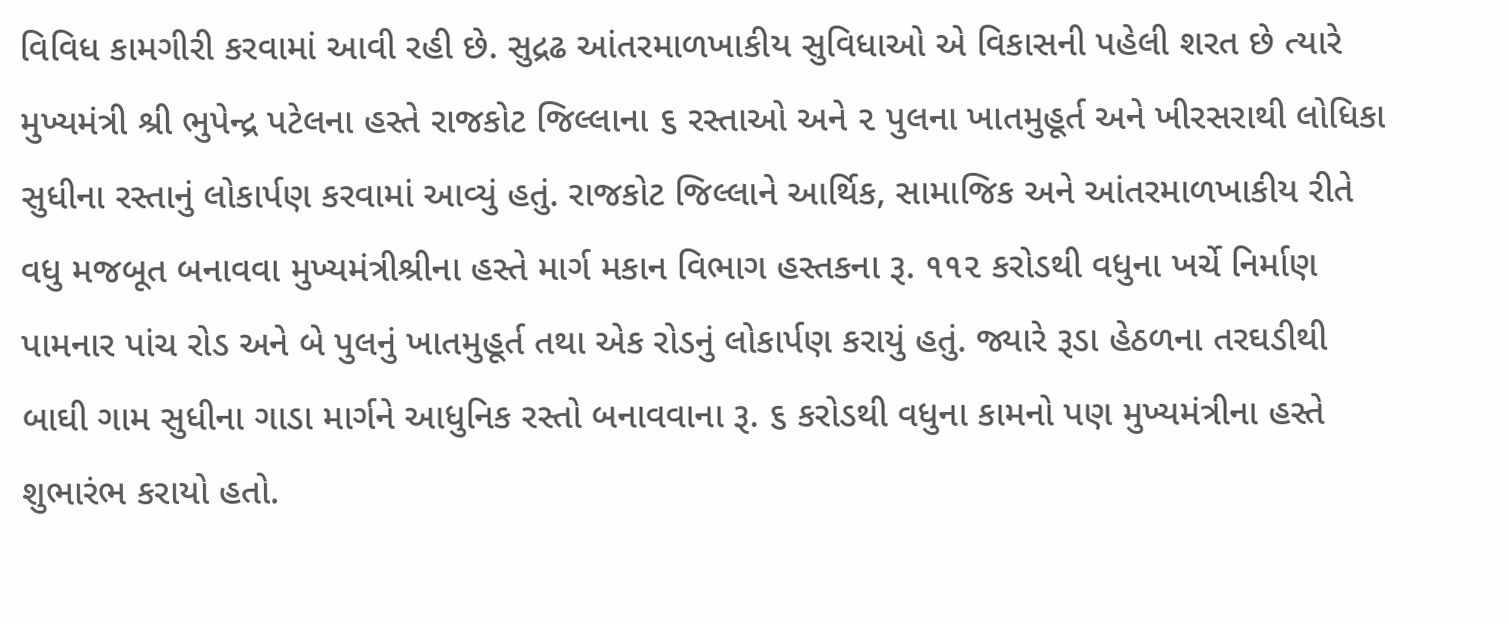વિવિધ કામગીરી કરવામાં આવી રહી છે. સુદ્રઢ આંતરમાળખાકીય સુવિધાઓ એ વિકાસની પહેલી શરત છે ત્યારે મુખ્યમંત્રી શ્રી ભુપેન્દ્ર પટેલના હસ્તે રાજકોટ જિલ્લાના ૬ રસ્તાઓ અને ૨ પુલના ખાતમુહૂર્ત અને ખીરસરાથી લોધિકા સુધીના રસ્તાનું લોકાર્પણ કરવામાં આવ્યું હતું. રાજકોટ જિલ્લાને આર્થિક, સામાજિક અને આંતરમાળખાકીય રીતે વધુ મજબૂત બનાવવા મુખ્યમંત્રીશ્રીના હસ્તે માર્ગ મકાન વિભાગ હસ્તકના રૂ. ૧૧૨ કરોડથી વધુના ખર્ચે નિર્માણ પામનાર પાંચ રોડ અને બે પુલનું ખાતમુહૂર્ત તથા એક રોડનું લોકાર્પણ કરાયું હતું. જ્યારે રૂડા હેઠળના તરઘડીથી બાઘી ગામ સુધીના ગાડા માર્ગને આધુનિક રસ્તો બનાવવાના રૂ. ૬ કરોડથી વધુના કામનો પણ મુખ્યમંત્રીના હસ્તે શુભારંભ કરાયો હતો.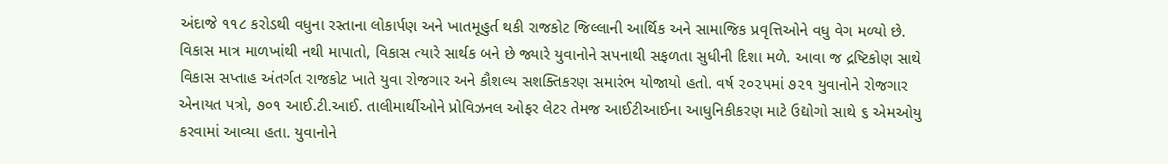અંદાજે ૧૧૮ કરોડથી વધુના રસ્તાના લોકાર્પણ અને ખાતમૂહુર્ત થકી રાજકોટ જિલ્લાની આર્થિક અને સામાજિક પ્રવૃત્તિઓને વધુ વેગ મળ્યો છે.
વિકાસ માત્ર માળખાંથી નથી માપાતો, વિકાસ ત્યારે સાર્થક બને છે જ્યારે યુવાનોને સપનાથી સફળતા સુધીની દિશા મળે. આવા જ દ્રષ્ટિકોણ સાથે વિકાસ સપ્તાહ અંતર્ગત રાજકોટ ખાતે યુવા રોજગાર અને કૌશલ્ય સશક્તિકરણ સમારંભ યોજાયો હતો. વર્ષ ૨૦૨૫માં ૭૨૧ યુવાનોને રોજગાર એનાયત પત્રો, ૭૦૧ આઈ.ટી.આઈ. તાલીમાર્થીઓને પ્રોવિઝનલ ઓફર લેટર તેમજ આઈટીઆઈના આધુનિકીકરણ માટે ઉદ્યોગો સાથે ૬ એમઓયુ કરવામાં આવ્યા હતા. યુવાનોને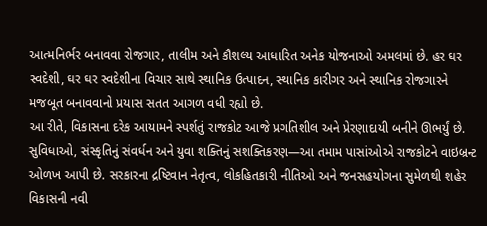આત્મનિર્ભર બનાવવા રોજગાર, તાલીમ અને કૌશલ્ય આધારિત અનેક યોજનાઓ અમલમાં છે. હર ઘર સ્વદેશી, ઘર ઘર સ્વદેશીના વિચાર સાથે સ્થાનિક ઉત્પાદન, સ્થાનિક કારીગર અને સ્થાનિક રોજગારને મજબૂત બનાવવાનો પ્રયાસ સતત આગળ વધી રહ્યો છે.
આ રીતે, વિકાસના દરેક આયામને સ્પર્શતું રાજકોટ આજે પ્રગતિશીલ અને પ્રેરણાદાયી બનીને ઊભર્યું છે. સુવિધાઓ, સંસ્કૃતિનું સંવર્ધન અને યુવા શક્તિનું સશક્તિકરણ—આ તમામ પાસાંઓએ રાજકોટને વાઇબ્રન્ટ ઓળખ આપી છે. સરકારના દ્રષ્ટિવાન નેતૃત્વ, લોકહિતકારી નીતિઓ અને જનસહયોગના સુમેળથી શહેર વિકાસની નવી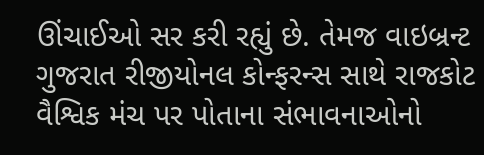ઊંચાઈઓ સર કરી રહ્યું છે. તેમજ વાઇબ્રન્ટ ગુજરાત રીજીયોનલ કોન્ફરન્સ સાથે રાજકોટ વૈશ્વિક મંચ પર પોતાના સંભાવનાઓનો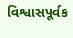વિશ્વાસપૂર્વક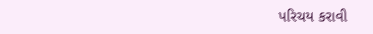પરિચય કરાવી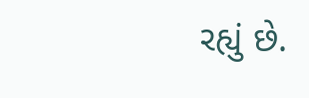રહ્યું છે.